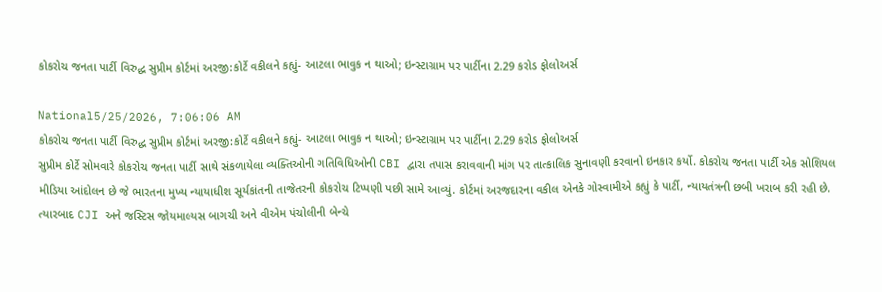કોકરોચ જનતા પાર્ટી વિરુદ્ધ સુપ્રીમ કોર્ટમાં અરજી:કોર્ટે વકીલને કહ્યું- આટલા ભાવુક ન થાઓ; ઇન્સ્ટાગ્રામ પર પાર્ટીના 2.29 કરોડ ફોલોઅર્સ

National5/25/2026, 7:06:06 AM
કોકરોચ જનતા પાર્ટી વિરુદ્ધ સુપ્રીમ કોર્ટમાં અરજી:કોર્ટે વકીલને કહ્યું- આટલા ભાવુક ન થાઓ; ઇન્સ્ટાગ્રામ પર પાર્ટીના 2.29 કરોડ ફોલોઅર્સ
સુપ્રીમ કોર્ટે સોમવારે કોકરોચ જનતા પાર્ટી સાથે સંકળાયેલા વ્યક્તિઓની ગતિવિધિઓની CBI દ્વારા તપાસ કરાવવાની માંગ પર તાત્કાલિક સુનાવણી કરવાનો ઇનકાર કર્યો. કોકરોચ જનતા પાર્ટી એક સોશિયલ મીડિયા આંદોલન છે જે ભારતના મુખ્ય ન્યાયાધીશ સૂર્યકાંતની તાજેતરની કોકરોચ ટિપ્પણી પછી સામે આવ્યું. કોર્ટમાં અરજદારના વકીલ એનકે ગોસ્વામીએ કહ્યું કે પાર્ટી, ન્યાયતંત્રની છબી ખરાબ કરી રહી છે. ત્યારબાદ CJI અને જસ્ટિસ જોયમાલ્યસ બાગચી અને વીએમ પંચોલીની બેન્ચે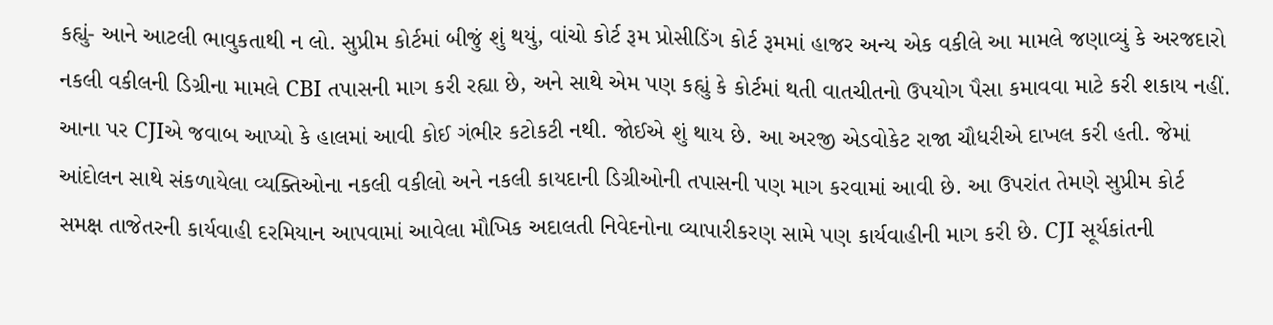કહ્યું- આને આટલી ભાવુકતાથી ન લો. સુપ્રીમ કોર્ટમાં બીજું શું થયું, વાંચો કોર્ટ રૂમ પ્રોસીડિંગ કોર્ટ રૂમમાં હાજર અન્ય એક વકીલે આ મામલે જણાવ્યું કે અરજદારો નકલી વકીલની ડિગ્રીના મામલે CBI તપાસની માગ કરી રહ્યા છે, અને સાથે એમ પણ કહ્યું કે કોર્ટમાં થતી વાતચીતનો ઉપયોગ પૈસા કમાવવા માટે કરી શકાય નહીં. આના પર CJIએ જવાબ આપ્યો કે હાલમાં આવી કોઈ ગંભીર કટોકટી નથી. જોઈએ શું થાય છે. આ અરજી એડવોકેટ રાજા ચૌધરીએ દાખલ કરી હતી. જેમાં આંદોલન સાથે સંકળાયેલા વ્યક્તિઓના નકલી વકીલો અને નકલી કાયદાની ડિગ્રીઓની તપાસની પણ માગ કરવામાં આવી છે. આ ઉપરાંત તેમણે સુપ્રીમ કોર્ટ સમક્ષ તાજેતરની કાર્યવાહી દરમિયાન આપવામાં આવેલા મૌખિક અદાલતી નિવેદનોના વ્યાપારીકરણ સામે પણ કાર્યવાહીની માગ કરી છે. CJI સૂર્યકાંતની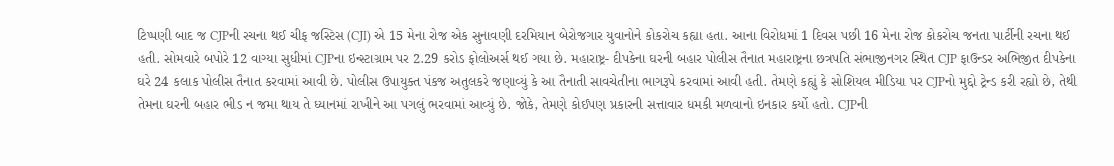ટિપ્પણી બાદ જ CJPની રચના થઈ ચીફ જસ્ટિસ (CJI) એ 15 મેના રોજ એક સુનાવણી દરમિયાન બેરોજગાર યુવાનોને કોકરોચ કહ્યા હતા. આના વિરોધમાં 1 દિવસ પછી 16 મેના રોજ કોકરોચ જનતા પાર્ટીની રચના થઈ હતી. સોમવારે બપોરે 12 વાગ્યા સુધીમાં CJPના ઇન્સ્ટાગ્રામ પર 2.29 કરોડ ફોલોઅર્સ થઈ ગયા છે. મહારાષ્ટ્ર- દીપકેના ઘરની બહાર પોલીસ તૈનાત મહારાષ્ટ્રના છત્રપતિ સંભાજીનગર સ્થિત CJP ફાઉન્ડર અભિજીત દીપકેના ઘરે 24 કલાક પોલીસ તૈનાત કરવામાં આવી છે. પોલીસ ઉપાયુક્ત પંકજ અતુલકરે જણાવ્યું કે આ તૈનાતી સાવચેતીના ભાગરૂપે કરવામાં આવી હતી. તેમણે કહ્યું કે સોશિયલ મીડિયા પર CJPનો મુદ્દો ટ્રેન્ડ કરી રહ્યો છે, તેથી તેમના ઘરની બહાર ભીડ ન જમા થાય તે ધ્યાનમાં રાખીને આ પગલું ભરવામાં આવ્યું છે. જોકે, તેમણે કોઈપણ પ્રકારની સત્તાવાર ધમકી મળવાનો ઇનકાર કર્યો હતો. CJPની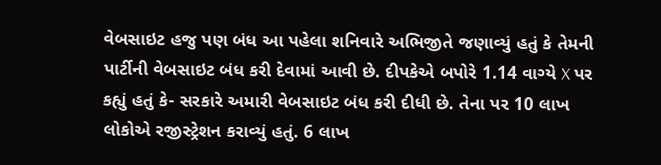વેબસાઇટ હજુ પણ બંધ આ પહેલા શનિવારે અભિજીતે જણાવ્યું હતું કે તેમની પાર્ટીની વેબસાઇટ બંધ કરી દેવામાં આવી છે. દીપકેએ બપોરે 1.14 વાગ્યે X પર કહ્યું હતું કે- સરકારે અમારી વેબસાઇટ બંધ કરી દીધી છે. તેના પર 10 લાખ લોકોએ રજીસ્ટ્રેશન કરાવ્યું હતું. 6 લાખ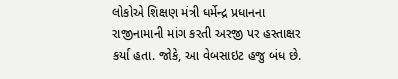લોકોએ શિક્ષણ મંત્રી ધર્મેન્દ્ર પ્રધાનના રાજીનામાની માંગ કરતી અરજી પર હસ્તાક્ષર કર્યા હતા. જોકે, આ વેબસાઇટ હજુ બંધ છે.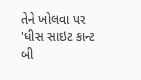તેને ખોલવા પર 'ધીસ સાઇટ કાન્ટ બી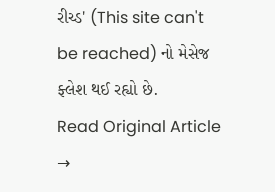રીચ્ડ' (This site can't be reached) નો મેસેજ ફ્લેશ થઈ રહ્યો છે.
Read Original Article →